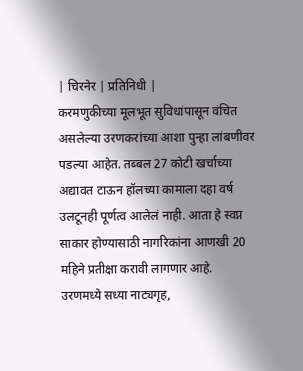| चिरनेर | प्रतिनिधी |
करमणुकीच्या मूलभूत सुविधांपासून वंचित असलेल्या उरणकरांच्या आशा पुन्हा लांबणीवर पडल्या आहेत. तब्बल 27 कोटी खर्चाच्या अद्यावत टाऊन हॉलच्या कामाला दहा वर्ष उलटूनही पूर्णत्व आलेलं नाही. आता हे स्वप्न साकार होण्यासाठी नागरिकांना आणखी 20 महिने प्रतीक्षा करावी लागणार आहे.
उरणमध्ये सध्या नाट्यगृह,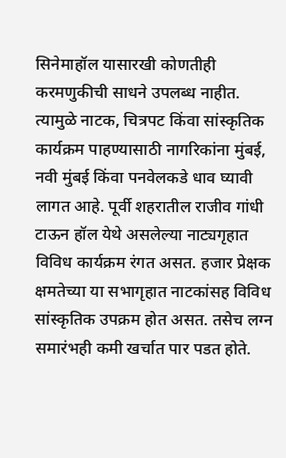सिनेमाहॉल यासारखी कोणतीही करमणुकीची साधने उपलब्ध नाहीत. त्यामुळे नाटक, चित्रपट किंवा सांस्कृतिक कार्यक्रम पाहण्यासाठी नागरिकांना मुंबई, नवी मुंबई किंवा पनवेलकडे धाव घ्यावी लागत आहे. पूर्वी शहरातील राजीव गांधी टाऊन हॉल येथे असलेल्या नाट्यगृहात विविध कार्यक्रम रंगत असत. हजार प्रेक्षक क्षमतेच्या या सभागृहात नाटकांसह विविध सांस्कृतिक उपक्रम होत असत. तसेच लग्न समारंभही कमी खर्चात पार पडत होते.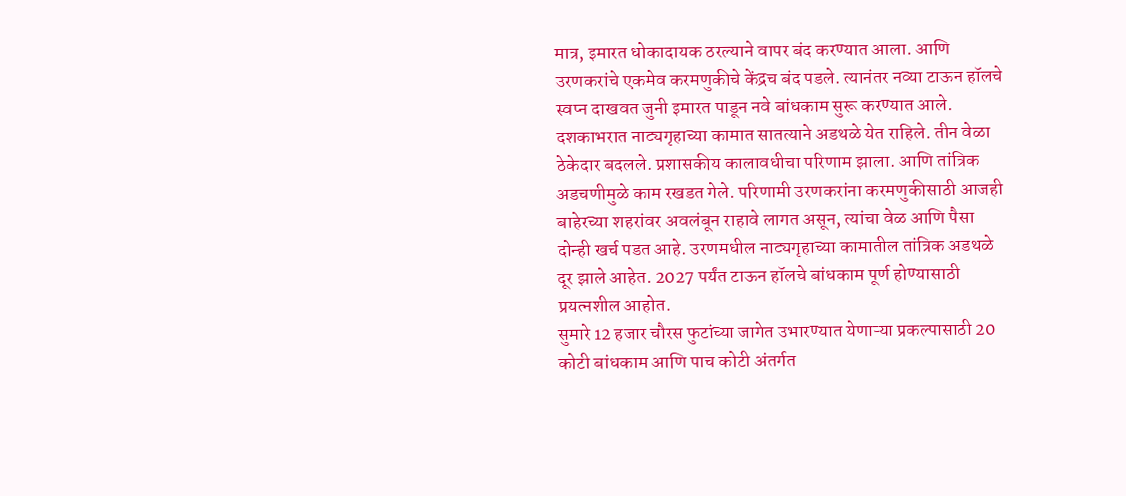मात्र, इमारत धोकादायक ठरल्याने वापर बंद करण्यात आला. आणि उरणकरांचे एकमेव करमणुकीचे केंद्रच बंद पडले. त्यानंतर नव्या टाऊन हॉलचे स्वप्न दाखवत जुनी इमारत पाडून नवे बांधकाम सुरू करण्यात आले. दशकाभरात नाट्यगृहाच्या कामात सातत्याने अडथळे येत राहिले. तीन वेळा ठेकेदार बदलले. प्रशासकीय कालावधीचा परिणाम झाला. आणि तांत्रिक अडचणीमुळे काम रखडत गेले. परिणामी उरणकरांना करमणुकीसाठी आजही बाहेरच्या शहरांवर अवलंबून राहावे लागत असून, त्यांचा वेळ आणि पैसा दोन्ही खर्च पडत आहे. उरणमधील नाट्यगृहाच्या कामातील तांत्रिक अडथळे दूर झाले आहेत. 2027 पर्यंत टाऊन हॉलचे बांधकाम पूर्ण होण्यासाठी प्रयत्नशील आहोत.
सुमारे 12 हजार चौरस फुटांच्या जागेत उभारण्यात येणाऱ्या प्रकल्पासाठी 20 कोटी बांधकाम आणि पाच कोटी अंतर्गत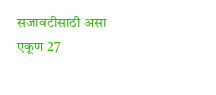सजावटीसाठी असा एकूण 27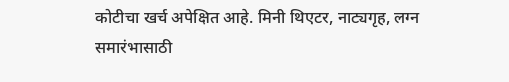कोटीचा खर्च अपेक्षित आहे. मिनी थिएटर, नाट्यगृह, लग्न समारंभासाठी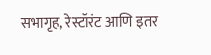सभागृह, रेस्टॉरंट आणि इतर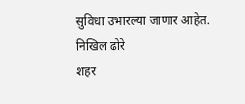सुविधा उभारल्या जाणार आहेत.
निखिल ढोरे
शहर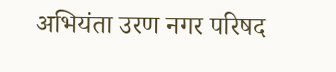अभियंता उरण नगर परिषद